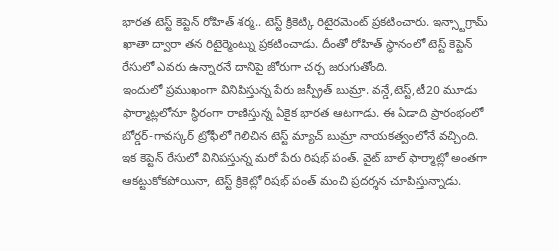భారత టెస్ట్ కెప్టెన్ రోహిత్ శర్మ.. టెస్ట్ క్రికెట్కి రిటైరమెంట్ ప్రకటించారు. ఇన్స్టాగ్రామ్ ఖాతా ద్వారా తన రిటైర్మెంట్ను ప్రకటించాడు. దీంతో రోహిత్ స్థానంలో టెస్ట్ కెప్టెన్ రేసులో ఎవరు ఉన్నారనే దానిపై జోరుగా చర్చ జరుగుతోంది.
ఇందులో ప్రముఖంగా వినిపిస్తున్న పేరు జస్ప్రీత్ బుమ్రా. వన్డే,టెస్ట్,టీ20 మూడు ఫార్మాట్లలోనూ స్థిరంగా రాణిస్తున్న ఏకైక భారత ఆటగాడు. ఈ ఏడాది ప్రారంభంలో బోర్డర్-గావస్కర్ ట్రోఫీలో గెలిచిన టెస్ట్ మ్యాచ్ బుమ్రా నాయకత్వంలోనే వచ్చింది. ఇక కెప్టెన్ రేసులో వినిపస్తున్న మరో పేరు రిషభ్ పంత్. వైట్ బాల్ ఫార్మాట్లో అంతగా ఆకట్టుకోకపోయినా, టెస్ట్ క్రికెట్లో రిషభ్ పంత్ మంచి ప్రదర్శన చూపిస్తున్నాడు.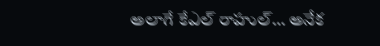అలాగే కేఎల్ రాహుల్… అనేక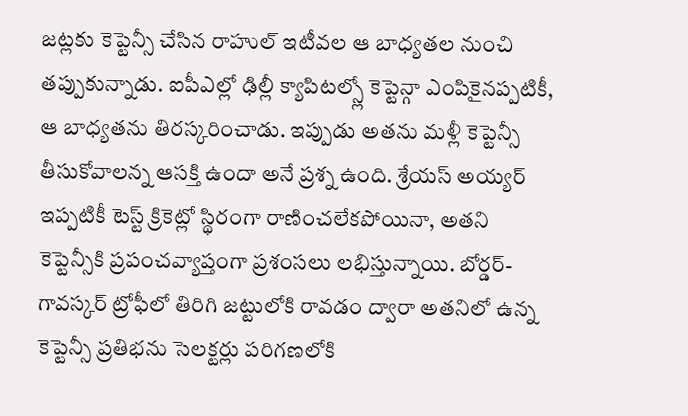జట్లకు కెప్టెన్సీ చేసిన రాహుల్ ఇటీవల ఆ బాధ్యతల నుంచి తప్పుకున్నాడు. ఐపీఎల్లో ఢిల్లీ క్యాపిటల్స్లో కెప్టెన్గా ఎంపికైనప్పటికీ, ఆ బాధ్యతను తిరస్కరించాడు. ఇప్పుడు అతను మళ్లీ కెప్టెన్సీ తీసుకోవాలన్న ఆసక్తి ఉందా అనే ప్రశ్న ఉంది. శ్రేయస్ అయ్యర్ ఇప్పటికీ టెస్ట్ క్రికెట్లో స్థిరంగా రాణించలేకపోయినా, అతని కెప్టెన్సీకి ప్రపంచవ్యాప్తంగా ప్రశంసలు లభిస్తున్నాయి. బోర్డర్-గావస్కర్ ట్రోఫీలో తిరిగి జట్టులోకి రావడం ద్వారా అతనిలో ఉన్న కెప్టెన్సీ ప్రతిభను సెలక్టర్లు పరిగణలోకి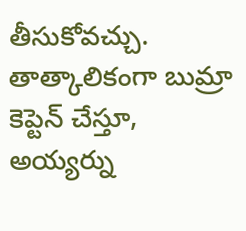తీసుకోవచ్చు. తాత్కాలికంగా బుమ్రా కెప్టెన్ చేస్తూ, అయ్యర్ను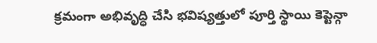క్రమంగా అభివృద్ధి చేసి భవిష్యత్తులో పూర్తి స్థాయి కెప్టెన్గా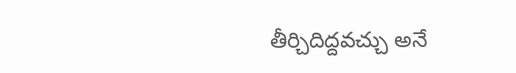తీర్చిదిద్దవచ్చు అనే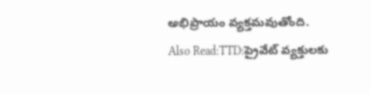అభిప్రాయం వ్యక్తమవుతోంది.
Also Read:TTD:ప్రైవేట్ వ్యక్తులకు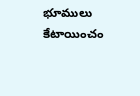భూములు కేటాయించం